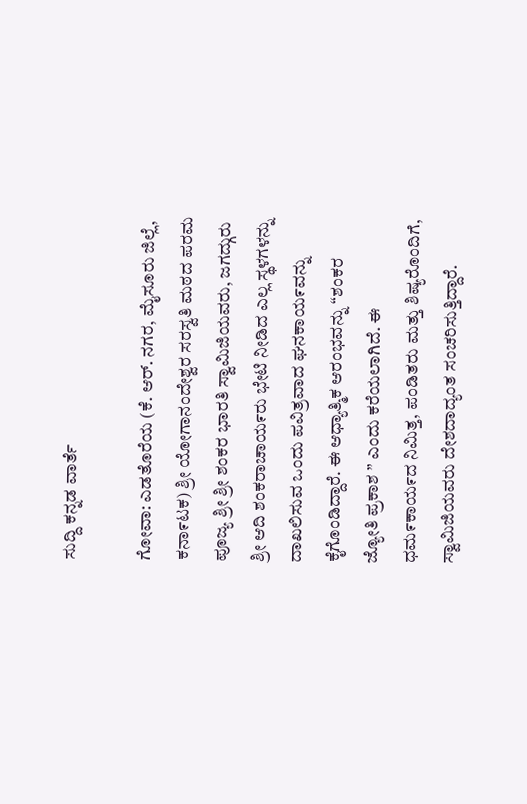ಸುದ್ದಿ ಕನ್ನಡ ವಾರ್ತೆ

ಗೋವಾ: ಎಡತೊರೆಯ (ಕೆ. ಆರ್. ನಗರ, ಮೈಸೂರು ಜಿಲ್ಲೆ, ಕನಾ೯ಟಕ) ಶ್ರೀ ಯೋಗಾನಂದೇಶ್ವರ ಸರಸ್ವತಿ ಮಠದ ಪರಮ ಪೂಜ್ಯ ಶ್ರೀ ಶ್ರೀ ಶಂಕರ ಭಾರತಿ ಸ್ವಾಮಿಜಿಯವರು, ಜಗದ್ಗುರು ಶ್ರೀ ಆದಿ ಶಂಕರಾಚಾಯ೯ರು ಭೇಟಿ ನೀಡಿದ ಎಲ್ಲ ಸ್ಥಳಗಳನ್ನು ದಾಖಲಿಸುವ ಒಂದು ಪವಿತ್ರವಾದ ಘನಕಾಯ೯ವನ್ನು ಕೈಗೊಂಡಿದ್ದಾರೆ. ಈ ಆಧ್ಯಾತ್ಮಿಕ ಆರಂಭವನ್ನು “ಶಂಕರ ಜ್ಯೋತಿ ಪ್ರಕಾಶ ” ಎಂದು ಕರೆಯಲಾಗಿದೆ. ಈ ಧಮ೯ಕಾಯ೯ದ ನಿಮಿತ್ತ, ಪಂಡಿತರು ಮತ್ತು ಶಿಷ್ಯರೊಂದಿಗೆ, ಸ್ವಾಮಿಜಿಯವರು ದೇಶದಾದ್ಯಂತ ಸಂಚರಿಸುತ್ತಿದ್ದಾರೆ.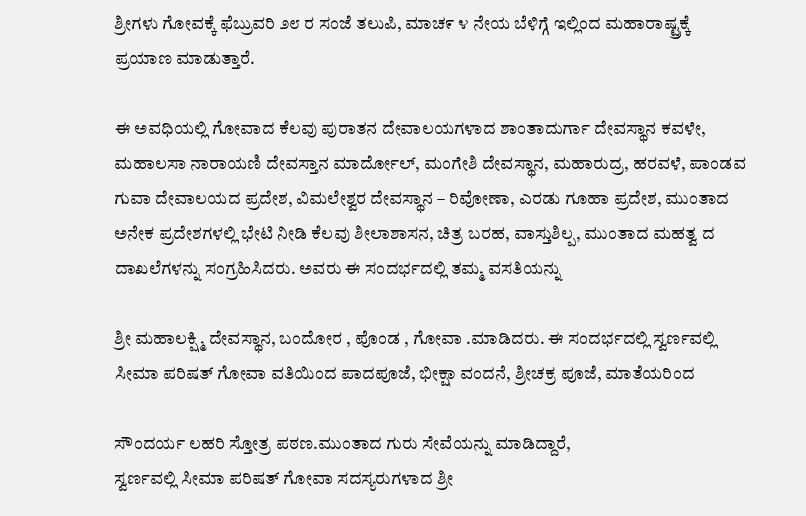ಶ್ರೀಗಳು ಗೋವಕ್ಕೆ ಫೆಬ್ರುವರಿ ೨೮ ರ ಸಂಜೆ ತಲುಪಿ, ಮಾಚ೯ ೪ ನೇಯ ಬೆಳಿಗ್ಗೆ ಇಲ್ಲಿಂದ ಮಹಾರಾಷ್ಟ್ರಕ್ಕೆ ಪ್ರಯಾಣ ಮಾಡುತ್ತಾರೆ.

ಈ ಅವಧಿಯಲ್ಲಿ ಗೋವಾದ ಕೆಲವು ಪುರಾತನ ದೇವಾಲಯಗಳಾದ ಶಾಂತಾದುರ್ಗಾ ದೇವಸ್ಥಾನ ಕವಳೇ, ಮಹಾಲಸಾ ನಾರಾಯಣಿ ದೇವಸ್ತಾನ ಮಾರ್ದೋಲ್, ಮಂಗೇಶಿ ದೇವಸ್ಥಾನ, ಮಹಾರುದ್ರ, ಹರವಳೆ, ಪಾಂಡವ ಗುವಾ ದೇವಾಲಯದ ಪ್ರದೇಶ, ವಿಮಲೇಶ್ವರ ದೇವಸ್ಥಾನ – ರಿವೋಣಾ, ಎರಡು ಗೂಹಾ ಪ್ರದೇಶ, ಮುಂತಾದ ಅನೇಕ ಪ್ರದೇಶಗಳಲ್ಲಿ ಭೇಟಿ ನೀಡಿ ಕೆಲವು ಶೀಲಾಶಾಸನ, ಚಿತ್ರ ಬರಹ, ವಾಸ್ತುಶಿಲ್ಪ, ಮುಂತಾದ ಮಹತ್ವ ದ ದಾಖಲೆಗಳನ್ನು ಸಂಗ್ರಹಿಸಿದರು. ಅವರು ಈ ಸಂದರ್ಭದಲ್ಲಿ ತಮ್ಮ ವಸತಿಯನ್ನು

ಶ್ರೀ ಮಹಾಲಕ್ಷ್ಮಿ ದೇವಸ್ಥಾನ, ಬಂದೋರ , ಪೊಂಡ , ಗೋವಾ .ಮಾಡಿದರು. ಈ ಸಂದರ್ಭದಲ್ಲಿ ಸ್ವರ್ಣವಲ್ಲಿ ಸೀಮಾ ಪರಿಷತ್ ಗೋವಾ ವತಿಯಿಂದ ಪಾದಪೂಜೆ, ಭೀಕ್ಷಾ ವಂದನೆ, ಶ್ರೀಚಕ್ರ ಪೂಜೆ, ಮಾತೆಯರಿಂದ

ಸೌಂದರ್ಯ ಲಹರಿ ಸ್ತೋತ್ರ ಪಠಣ.ಮುಂತಾದ ಗುರು ಸೇವೆಯನ್ನು ಮಾಡಿದ್ದಾರೆ,
ಸ್ವರ್ಣವಲ್ಲಿ ಸೀಮಾ ಪರಿಷತ್ ಗೋವಾ ಸದಸ್ಯರುಗಳಾದ ಶ್ರೀ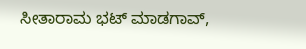ಸೀತಾರಾಮ ಭಟ್ ಮಾಡಗಾವ್,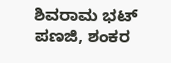ಶಿವರಾಮ ಭಟ್ ಪಣಜಿ, ಶಂಕರ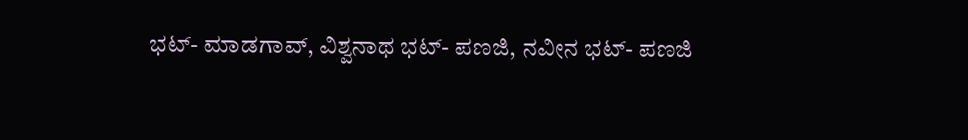ಭಟ್- ಮಾಡಗಾವ್, ವಿಶ್ವನಾಥ ಭಟ್- ಪಣಜಿ, ನವೀನ ಭಟ್- ಪಣಜಿ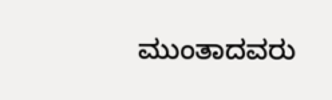ಮುಂತಾದವರು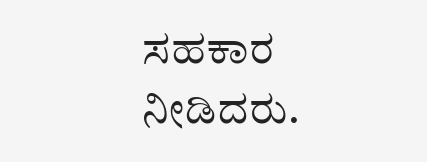ಸಹಕಾರ ನೀಡಿದರು.